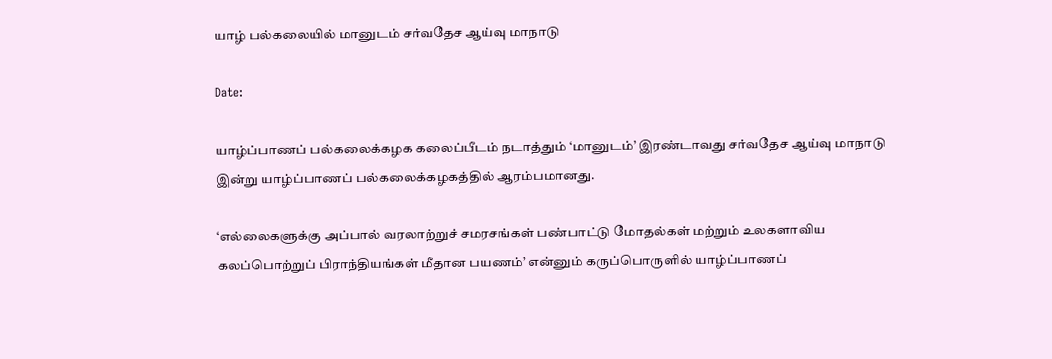யாழ் பல்கலையில் மானுடம் சர்வதேச ஆய்வு மாநாடு

Date:

யாழ்ப்பாணப் பல்கலைக்கழக கலைப்பீடம் நடாத்தும் ‘மானுடம்’ இரண்டாவது சர்வதேச ஆய்வு மாநாடு இன்று யாழ்ப்பாணப் பல்கலைக்கழகத்தில் ஆரம்பமானது.

‘எல்லைகளுக்கு அப்பால் வரலாற்றுச் சமரசங்கள் பண்பாட்டு மோதல்கள் மற்றும் உலகளாவிய கலப்பொற்றுப் பிராந்தியங்கள் மீதான பயணம்’ என்னும் கருப்பொருளில் யாழ்ப்பாணப்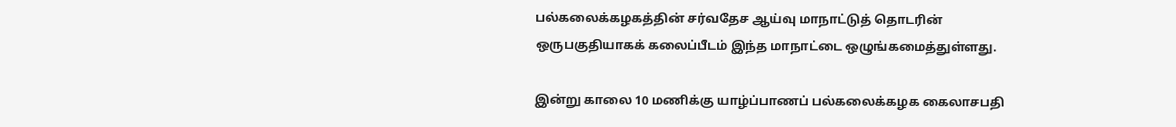பல்கலைக்கழகத்தின் சர்வதேச ஆய்வு மாநாட்டுத் தொடரின் ஒருபகுதியாகக் கலைப்பீடம் இந்த மாநாட்டை ஒழுங்கமைத்துள்ளது.

இன்று காலை 10 மணிக்கு யாழ்ப்பாணப் பல்கலைக்கழக கைலாசபதி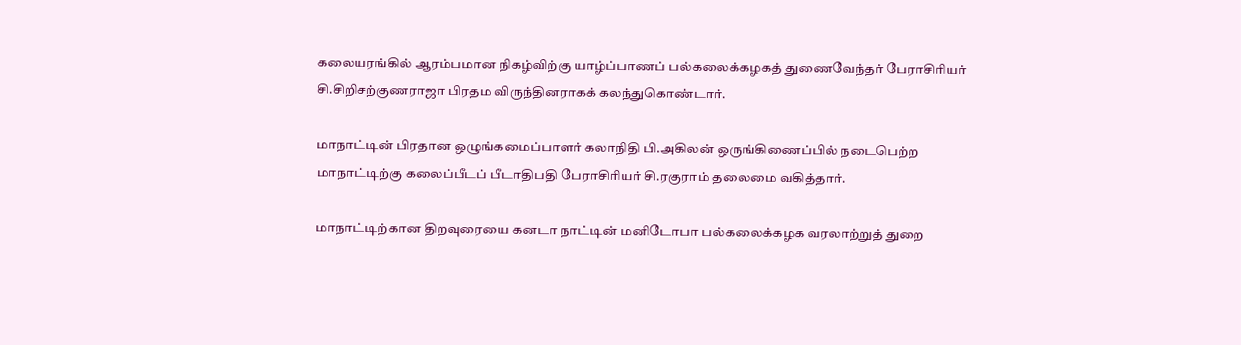கலையரங்கில் ஆரம்பமான நிகழ்விற்கு யாழ்ப்பாணப் பல்கலைக்கழகத் துணைவேந்தர் பேராசிரியர் சி.சிறிசற்குணராஜா பிரதம விருந்தினராகக் கலந்துகொண்டார்.

மாநாட்டின் பிரதான ஒழுங்கமைப்பாளர் கலாநிதி பி.அகிலன் ஒருங்கிணைப்பில் நடைபெற்ற மாநாட்டிற்கு கலைப்பீடப் பீடாதிபதி பேராசிரியர் சி.ரகுராம் தலைமை வகித்தார்.

மாநாட்டிற்கான திறவுரையை கனடா நாட்டின் மனிடோபா பல்கலைக்கழக வரலாற்றுத் துறை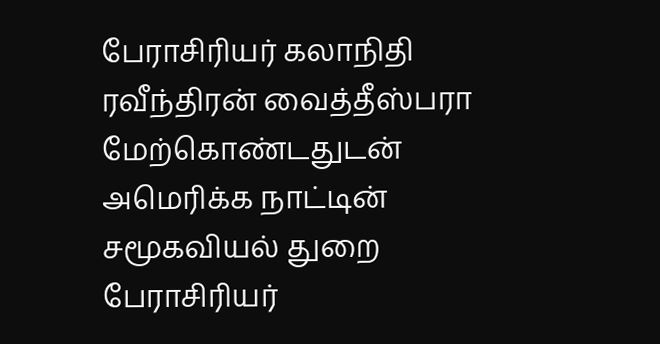பேராசிரியர் கலாநிதி ரவீந்திரன் வைத்தீஸ்பரா மேற்கொண்டதுடன் அமெரிக்க நாட்டின் சமூகவியல் துறை பேராசிரியர்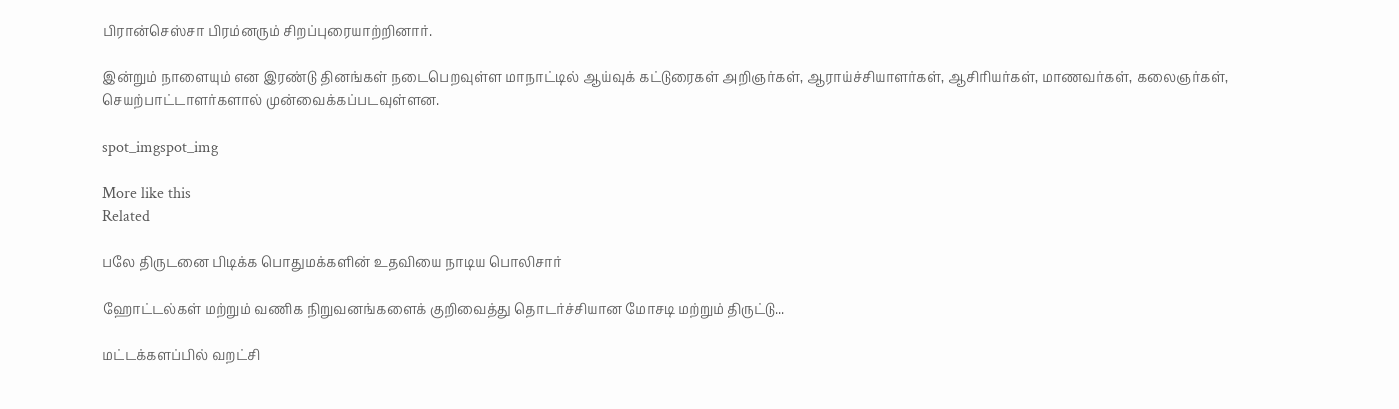பிரான்செஸ்சா பிரம்னரும் சிறப்புரையாற்றினார்.

இன்றும் நாளையும் என இரண்டு தினங்கள் நடைபெறவுள்ள மாநாட்டில் ஆய்வுக் கட்டுரைகள் அறிஞர்கள், ஆராய்ச்சியாளர்கள், ஆசிரியர்கள், மாணவர்கள், கலைஞர்கள், செயற்பாட்டாளர்களால் முன்வைக்கப்படவுள்ளன.

spot_imgspot_img

More like this
Related

பலே திருடனை பிடிக்க பொதுமக்களின் உதவியை நாடிய பொலிசார்

ஹோட்டல்கள் மற்றும் வணிக நிறுவனங்களைக் குறிவைத்து தொடர்ச்சியான மோசடி மற்றும் திருட்டு...

மட்டக்களப்பில் வறட்சி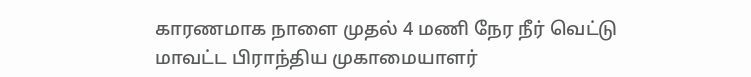காரணமாக நாளை முதல் 4 மணி நேர நீர் வெட்டு மாவட்ட பிராந்திய முகாமையாளர்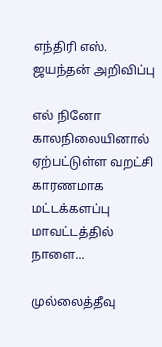எந்திரி எஸ். ஜயந்தன் அறிவிப்பு

எல் நினோ காலநிலையினால் ஏற்பட்டுள்ள வறட்சி காரணமாக மட்டக்களப்பு மாவட்டத்தில் நாளை...

முல்லைத்தீவு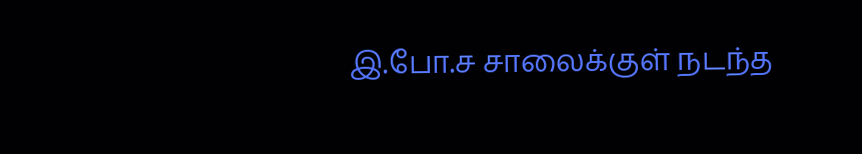இ.போ.ச சாலைக்குள் நடந்த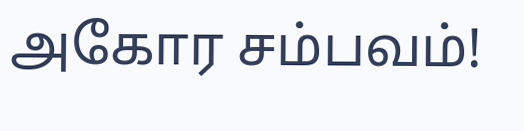அகோர சம்பவம்!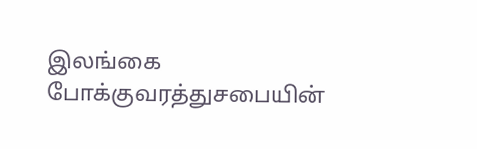இலங்கை போக்குவரத்துசபையின்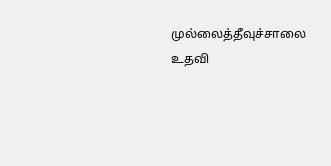முல்லைத்தீவுச்சாலை உதவி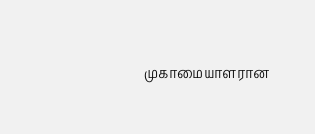முகாமையாளரான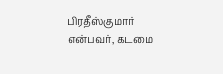பிரதீஸ்குமார் என்பவர், கடமை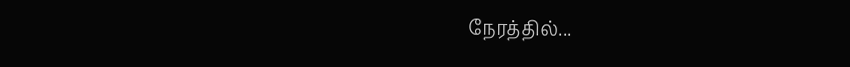நேரத்தில்...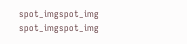spot_imgspot_img
spot_imgspot_img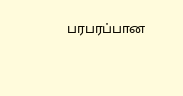பரபரப்பான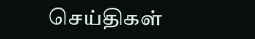செய்திகள்